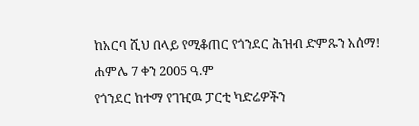ከአርባ ሺህ በላይ የሚቆጠር የጎንደር ሕዝብ ድምጹን አሰማ!
ሐምሌ 7 ቀን 2005 ዓ.ም
የጎንደር ከተማ የገዢዉ ፓርቲ ካድሬዎችን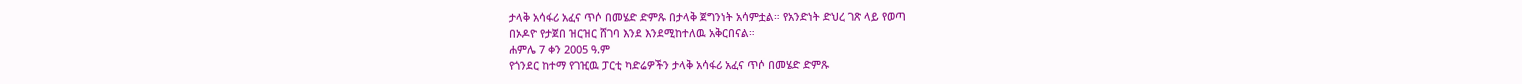ታላቅ አሳፋሪ አፈና ጥሶ በመሄድ ድምጹ በታላቅ ጀግንነት አሳምቷል። የአንድነት ድህረ ገጽ ላይ የወጣ
በኦዶዮ የታጀበ ዝርዝር ሸገባ እንደ እንደሚከተለዉ አቅርበናል።
ሐምሌ 7 ቀን 2005 ዓ.ም
የጎንደር ከተማ የገዢዉ ፓርቲ ካድሬዎችን ታላቅ አሳፋሪ አፈና ጥሶ በመሄድ ድምጹ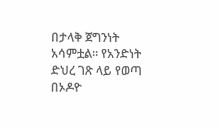በታላቅ ጀግንነት አሳምቷል። የአንድነት ድህረ ገጽ ላይ የወጣ
በኦዶዮ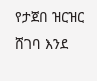የታጀበ ዝርዝር ሸገባ እንደ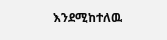እንደሚከተለዉ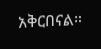አቅርበናል።